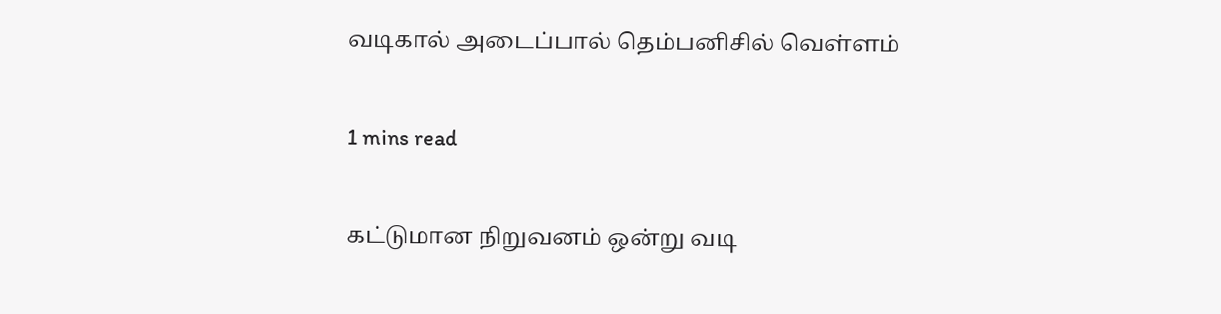வடிகால் அடைப்பால் தெம்பனிசில் வெள்ளம்

1 mins read

கட்டுமான நிறுவனம் ஒன்று வடி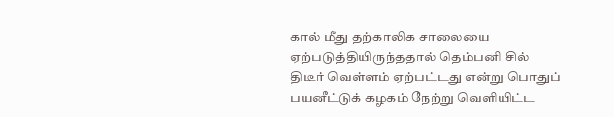கால் மீது தற்காலிக சாலையை ஏற்படுத்தியிருந்ததால் தெம்பனி சில் திடீர் வெள்ளம் ஏற்பட்டது என்று பொதுப் பயனீட்டுக் கழகம் நேற்று வெளியிட்ட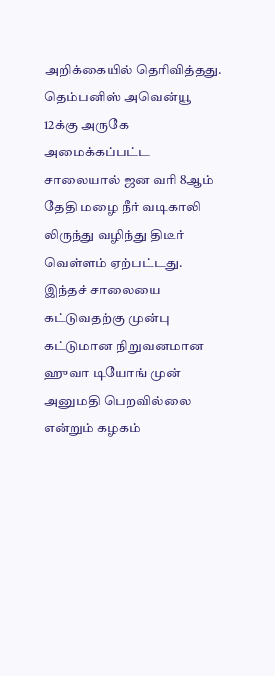அறிக்கையில் தெரிவித்தது. தெம்பனிஸ் அவென்யூ 12க்கு அருகே அமைக்கப்பட்ட சாலையால் ஜன வரி 8ஆம் தேதி மழை நீர் வடிகாலி லிருந்து வழிந்து திடீர் வெள்ளம் ஏற்பட்டது. இந்தச் சாலையை கட்டுவதற்கு முன்பு கட்டுமான நிறுவனமான ஹுவா டியோங் முன் அனுமதி பெறவில்லை என்றும் கழகம்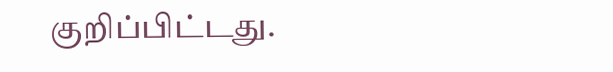குறிப்பிட்டது.